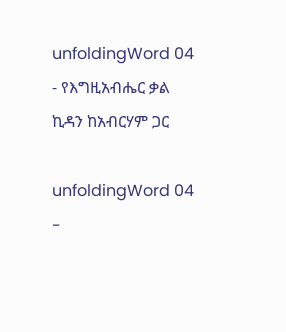unfoldingWord 04 - የእግዚአብሔር ቃል ኪዳን ከአብርሃም ጋር

unfoldingWord 04 -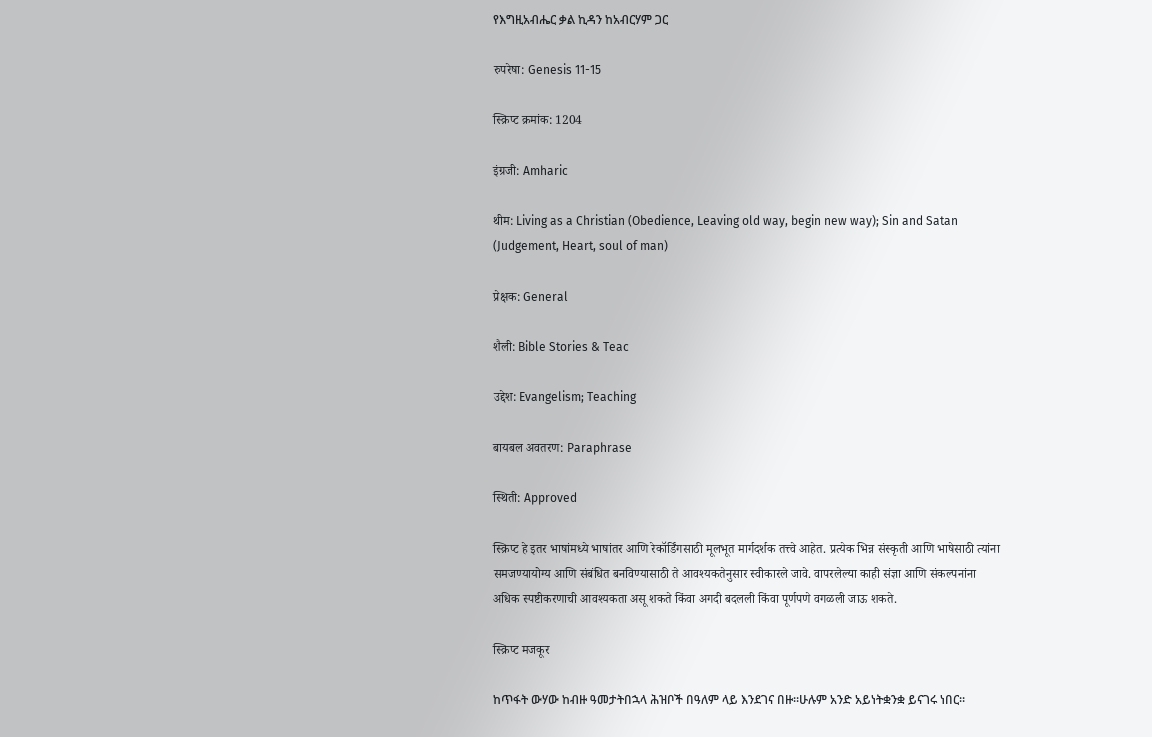የእግዚአብሔር ቃል ኪዳን ከአብርሃም ጋር

रुपरेषा: Genesis 11-15

स्क्रिप्ट क्रमांक: 1204

इंग्रजी: Amharic

थीम: Living as a Christian (Obedience, Leaving old way, begin new way); Sin and Satan (Judgement, Heart, soul of man)

प्रेक्षक: General

शैली: Bible Stories & Teac

उद्देश: Evangelism; Teaching

बायबल अवतरण: Paraphrase

स्थिती: Approved

स्क्रिप्ट हे इतर भाषांमध्ये भाषांतर आणि रेकॉर्डिंगसाठी मूलभूत मार्गदर्शक तत्त्वे आहेत. प्रत्येक भिन्न संस्कृती आणि भाषेसाठी त्यांना समजण्यायोग्य आणि संबंधित बनविण्यासाठी ते आवश्यकतेनुसार स्वीकारले जावे. वापरलेल्या काही संज्ञा आणि संकल्पनांना अधिक स्पष्टीकरणाची आवश्यकता असू शकते किंवा अगदी बदलली किंवा पूर्णपणे वगळली जाऊ शकते.

स्क्रिप्ट मजकूर

ከጥፋት ውሃው ከብዙ ዓመታትበኋላ ሕዝቦች በዓለም ላይ እንደገና በዙ።ሁሉም አንድ አይነትቋንቋ ይናገሩ ነበር።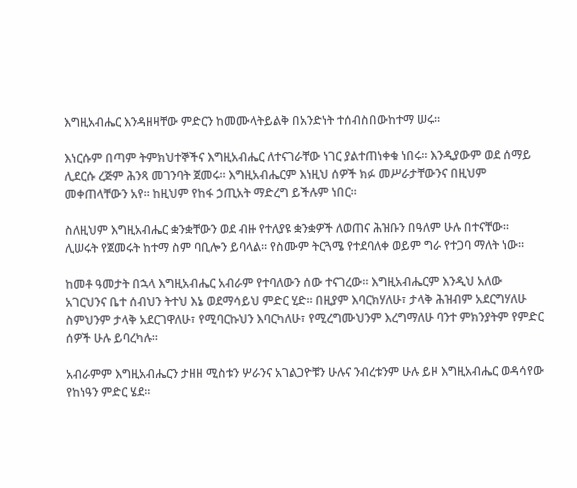እግዚአብሔር እንዳዘዛቸው ምድርን ከመሙላትይልቅ በአንድነት ተሰብስበውከተማ ሠሩ።

እነርሱም በጣም ትምክህተኞችና እግዚአብሔር ለተናገራቸው ነገር ያልተጠነቀቁ ነበሩ። እንዲያውም ወደ ሰማይ ሊደርሱ ረጅም ሕንጻ መገንባት ጀመሩ። እግዚአብሔርም እነዚህ ሰዎች ክፉ መሥራታቸውንና በዚህም መቀጠላቸውን አየ። ከዚህም የከፋ ኃጢአት ማድረግ ይችሉም ነበር።

ስለዚህም እግዚአብሔር ቋንቋቸውን ወደ ብዙ የተለያዩ ቋንቋዎች ለወጠና ሕዝቡን በዓለም ሁሉ በተናቸው። ሊሠሩት የጀመሩት ከተማ ስም ባቢሎን ይባላል። የስሙም ትርጓሜ የተደባለቀ ወይም ግራ የተጋባ ማለት ነው።

ከመቶ ዓመታት በኋላ እግዚአብሔር አብራም የተባለውን ሰው ተናገረው። እግዚአብሔርም እንዲህ አለው አገርህንና ቤተ ሰብህን ትተህ እኔ ወደማሳይህ ምድር ሂድ። በዚያም እባርክሃለሁ፣ ታላቅ ሕዝብም አደርግሃለሁ ስምህንም ታላቅ አደርገዋለሁ፣ የሚባርኩህን እባርካለሁ፣ የሚረግሙህንም እረግማለሁ ባንተ ምክንያትም የምድር ሰዎች ሁሉ ይባረካሉ።

አብራምም እግዚአብሔርን ታዘዘ ሚስቱን ሦራንና አገልጋዮቹን ሁሉና ንብረቱንም ሁሉ ይዞ እግዚአብሔር ወዳሳየው የከነዓን ምድር ሄደ።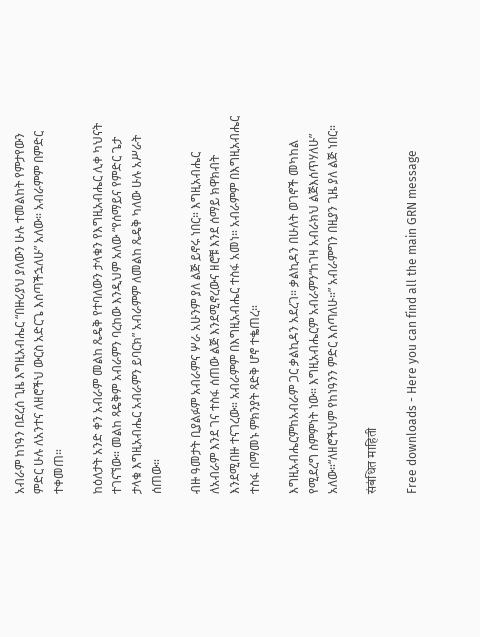አብራም ከነዓን በደረሰ ጊዜ እግዚአብሔር “በዙሪያህ ያለውን ሁሉ ተመልከት የምታየውን ምድር ሁሉ ለአንተና ለዘሮችህ ውርስ አድርጌ እሰጣችኋለሁ” አለው። አብራምም በምድር ተቀመጠ።

ከዕለታት አንድ ቀን አብራም መልከ ጼዴቅ የተባለውን ታላቁን የእግዚአብሔር ሊቀ ካህናት ተገናኘው። መልከ ጻዴቅም አብራምን ባረከው እንዲህም አለው “የሰማይና የምድር ጌታ ታላቁ እግዚአብሔር አብራምን ይባርክ” አብራምም ለመልከ ጼዴቅ ካለው ሁሉ አሥራት ሰጠው።

ብዙ ዓመታት ቢያልፉም አብራምና ሦራ አሁንም ያለ ልጅ ይኖሩ ነበር። እግዚአብሔር ለአብራም እንደ ገና ተስፋ ሰጠው ልጅ እንደሚኖረውና ዘሮቹ እንደ ሰማይ ክዋክብት እንደሚበዙ ተናገረው። አብራምም በእግዚአብሔር ተስፋ አመነ። አብራምም በእግዚአብሔር ተስፋ በማመኑ ምክንያት ጻድቅ ሆኖ ተቈጠረ።

እግዚአብሔርምከአብራም ጋር ቃልኪዳን አደረገ። ቃልኪዳን በሁለት ወገኖች መካከል የሚደረግ ስምምነት ነው። እግዚአብሔርም አብራምን“ከገዛ አብራክህ ልጅእሰጥሃለሁ” አለው።“ለዘሮችህም የከነዓንን ምድር እሰጣለሁ።” አብራምግን በዚያን ጊዜ ያለ ልጅ ነበር።

संबंधित माहिती

Free downloads - Here you can find all the main GRN message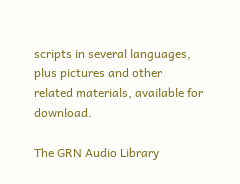scripts in several languages, plus pictures and other related materials, available for download.

The GRN Audio Library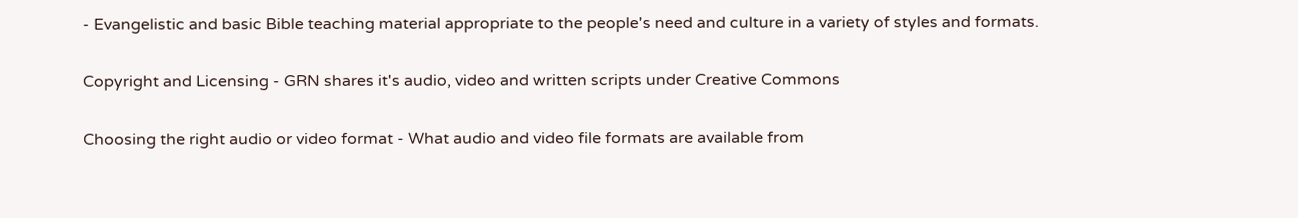- Evangelistic and basic Bible teaching material appropriate to the people's need and culture in a variety of styles and formats.

Copyright and Licensing - GRN shares it's audio, video and written scripts under Creative Commons

Choosing the right audio or video format - What audio and video file formats are available from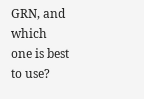GRN, and which one is best to use?